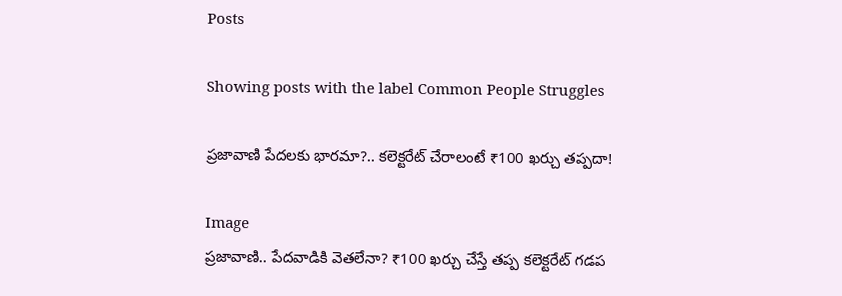Posts

Showing posts with the label Common People Struggles

ప్రజావాణి పేదలకు భారమా?.. కలెక్టరేట్ చేరాలంటే ₹100 ఖర్చు తప్పదా!

Image
ప్రజావాణి.. పేదవాడికి వెతలేనా? ₹100 ఖర్చు చేస్తే తప్ప కలెక్టరేట్ గడప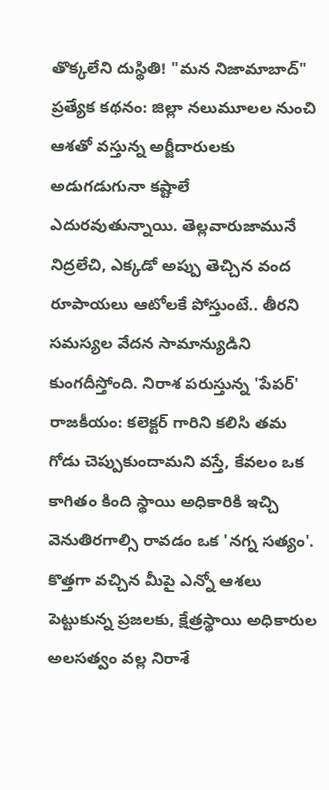తొక్కలేని దుస్థితి! "మన నిజామాబాద్" ప్రత్యేక కథనం: జిల్లా నలుమూలల నుంచి ఆశతో వస్తున్న అర్జీదారులకు అడుగడుగునా కష్టాలే ఎదురవుతున్నాయి. తెల్లవారుజామునే నిద్రలేచి, ఎక్కడో అప్పు తెచ్చిన వంద రూపాయలు ఆటోలకే పోస్తుంటే.. తీరని సమస్యల వేదన సామాన్యుడిని కుంగదీస్తోంది. నిరాశ పరుస్తున్న 'పేపర్' రాజకీయం: కలెక్టర్ గారిని కలిసి తమ గోడు చెప్పుకుందామని వస్తే, కేవలం ఒక కాగితం కింది స్థాయి అధికారికి ఇచ్చి వెనుతిరగాల్సి రావడం ఒక 'నగ్న సత్యం'. కొత్తగా వచ్చిన మీపై ఎన్నో ఆశలు పెట్టుకున్న ప్రజలకు, క్షేత్రస్థాయి అధికారుల అలసత్వం వల్ల నిరాశే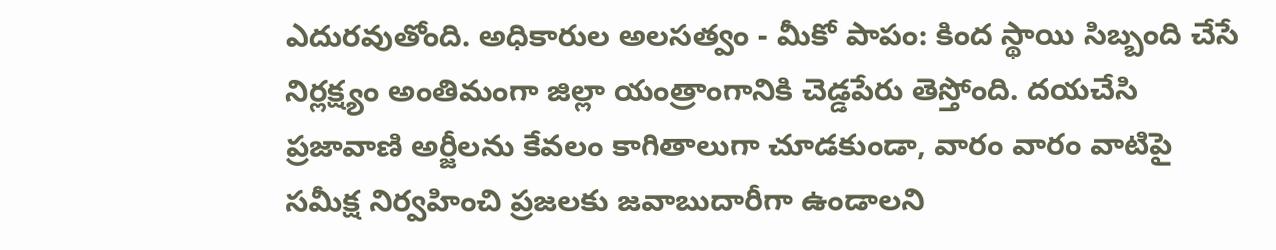ఎదురవుతోంది. అధికారుల అలసత్వం - మీకో పాపం: కింద స్థాయి సిబ్బంది చేసే నిర్లక్ష్యం అంతిమంగా జిల్లా యంత్రాంగానికి చెడ్డపేరు తెస్తోంది. దయచేసి ప్రజావాణి అర్జీలను కేవలం కాగితాలుగా చూడకుండా, వారం వారం వాటిపై సమీక్ష నిర్వహించి ప్రజలకు జవాబుదారీగా ఉండాలని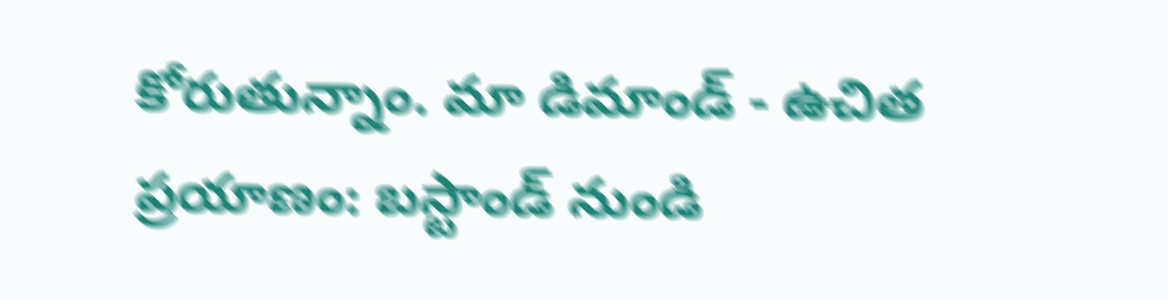కోరుతున్నాం. మా డిమాండ్ - ఉచిత ప్రయాణం: బస్టాండ్ నుండి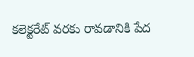కలెక్టరేట్ వరకు రావడానికి పేద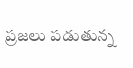ప్రజలు పడుతున్న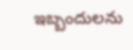ఇబ్బందులను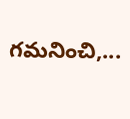గమనించి,...